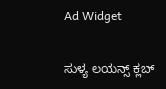Ad Widget

ಸುಳ್ಯ ಲಯನ್ಸ್ ಕ್ಲಬ್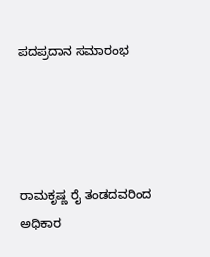ಪದಪ್ರದಾನ ಸಮಾರಂಭ




ರಾಮಕೃಷ್ಣ ರೈ ತಂಡದವರಿಂದ ಅಧಿಕಾರ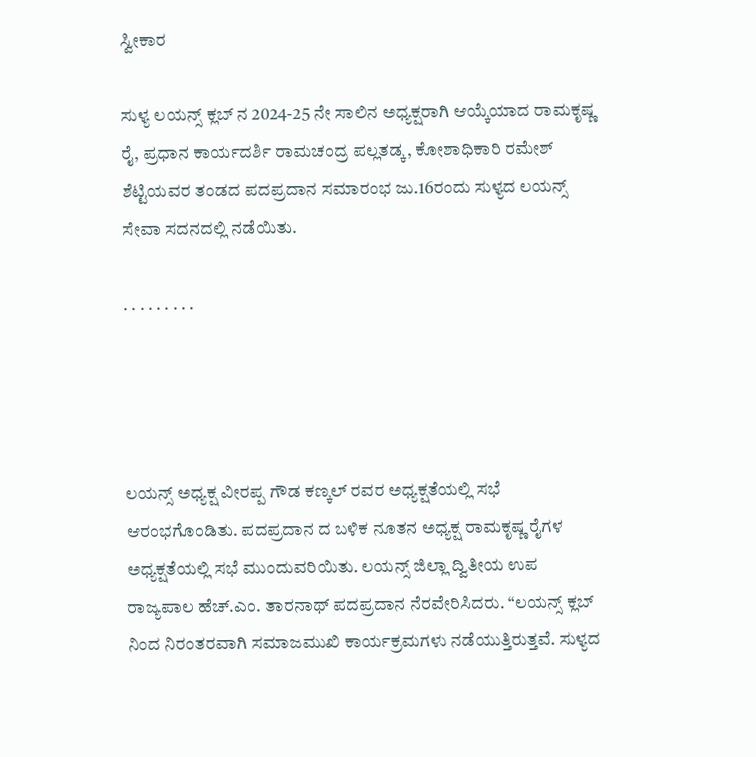ಸ್ವೀಕಾರ

ಸುಳ್ಯ ಲಯನ್ಸ್ ಕ್ಲಬ್ ನ 2024-25 ನೇ ಸಾಲಿನ ಅಧ್ಯಕ್ಷರಾಗಿ ಆಯ್ಕೆಯಾದ ರಾಮಕೃಷ್ಣ ರೈ, ಪ್ರಧಾನ ಕಾರ್ಯದರ್ಶಿ ರಾಮಚಂದ್ರ ಪಲ್ಲತಡ್ಕ, ಕೋಶಾಧಿಕಾರಿ ರಮೇಶ್ ಶೆಟ್ಟಿಯವರ ತಂಡದ ಪದಪ್ರದಾನ ಸಮಾರಂಭ ಜು.16ರಂದು ಸುಳ್ಯದ ಲಯನ್ಸ್ ಸೇವಾ ಸದನದಲ್ಲಿ ನಡೆಯಿತು.

. . . . . . . . .




ಲಯನ್ಸ್ ಅಧ್ಯಕ್ಷ ವೀರಪ್ಪ ಗೌಡ ಕಣ್ಕಲ್ ರವರ ಅಧ್ಯಕ್ಷತೆಯಲ್ಲಿ ಸಭೆ ಆರಂಭಗೊಂಡಿತು. ಪದಪ್ರದಾನ ದ ಬಳಿಕ ನೂತನ ಅಧ್ಯಕ್ಷ ರಾಮಕೃಷ್ಣ ರೈಗಳ ಅಧ್ಯಕ್ಷತೆಯಲ್ಲಿ ಸಭೆ ಮುಂದುವರಿಯಿತು. ಲಯನ್ಸ್ ಜಿಲ್ಲಾ ದ್ವಿತೀಯ ಉಪ ರಾಜ್ಯಪಾಲ ಹೆಚ್.ಎಂ. ತಾರನಾಥ್ ಪದಪ್ರದಾನ ನೆರವೇರಿಸಿದರು. “ಲಯನ್ಸ್ ಕ್ಲಬ್ ನಿಂದ ನಿರಂತರವಾಗಿ ಸಮಾಜಮುಖಿ ಕಾರ್ಯಕ್ರಮಗಳು ನಡೆಯುತ್ತಿರುತ್ತವೆ. ಸುಳ್ಯದ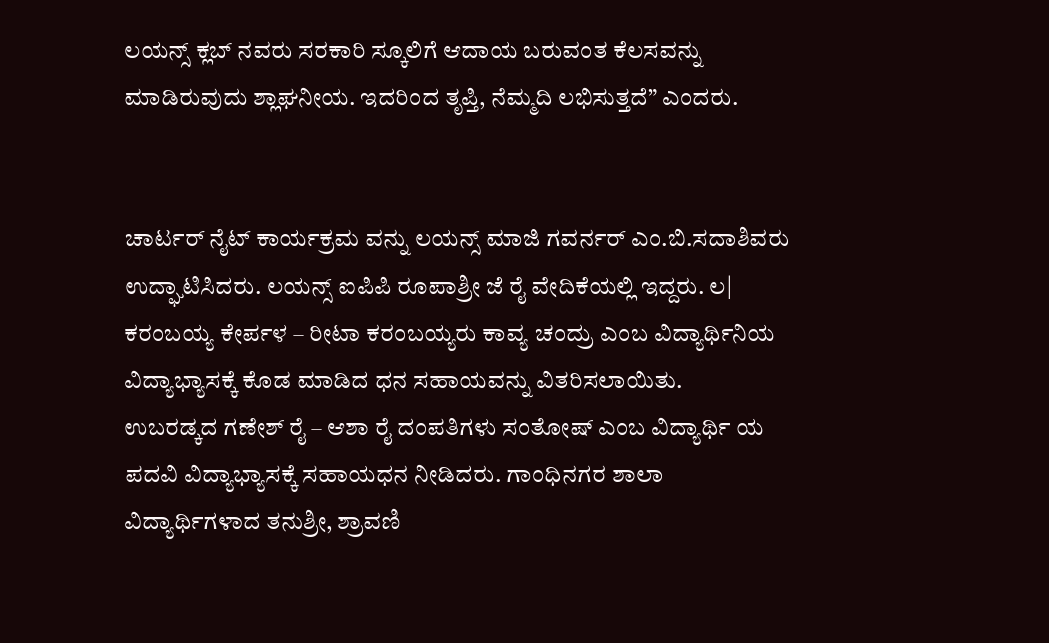ಲಯನ್ಸ್ ಕ್ಲಬ್ ನವರು ಸರಕಾರಿ ಸ್ಕೂಲಿಗೆ ಆದಾಯ ಬರುವಂತ ಕೆಲಸವನ್ನು ಮಾಡಿರುವುದು ಶ್ಲಾಘನೀಯ. ಇದರಿಂದ ತೃಪ್ತಿ, ನೆಮ್ಮದಿ ಲಭಿಸುತ್ತದೆ” ಎಂದರು.


ಚಾರ್ಟರ್ ನೈಟ್‌ ಕಾರ್ಯಕ್ರಮ ವನ್ನು ಲಯನ್ಸ್ ಮಾಜಿ ಗವರ್ನರ್ ಎಂ.ಬಿ.ಸದಾಶಿವರು ಉದ್ಘಾಟಿಸಿದರು. ಲಯನ್ಸ್ ಐಪಿಪಿ ರೂಪಾಶ್ರೀ ಜೆ ರೈ ವೇದಿಕೆಯಲ್ಲಿ ಇದ್ದರು. ಲ| ಕರಂಬಯ್ಯ ಕೇರ್ಪಳ – ರೀಟಾ ಕರಂಬಯ್ಯರು ಕಾವ್ಯ ಚಂದ್ರು ಎಂಬ ವಿದ್ಯಾರ್ಥಿನಿಯ ವಿದ್ಯಾಭ್ಯಾಸಕ್ಕೆ ಕೊಡ ಮಾಡಿದ ಧನ ಸಹಾಯವನ್ನು ವಿತರಿಸಲಾಯಿತು.
ಉಬರಡ್ಕದ ಗಣೇಶ್ ರೈ – ಆಶಾ ರೈ ದಂಪತಿಗಳು ಸಂತೋಷ್ ಎಂಬ ವಿದ್ಯಾರ್ಥಿ ಯ ಪದವಿ ವಿದ್ಯಾಭ್ಯಾಸಕ್ಕೆ ಸಹಾಯಧನ ನೀಡಿದರು. ಗಾಂಧಿನಗರ ಶಾಲಾ ವಿದ್ಯಾರ್ಥಿಗಳಾದ ತನುಶ್ರೀ, ಶ್ರಾವಣಿ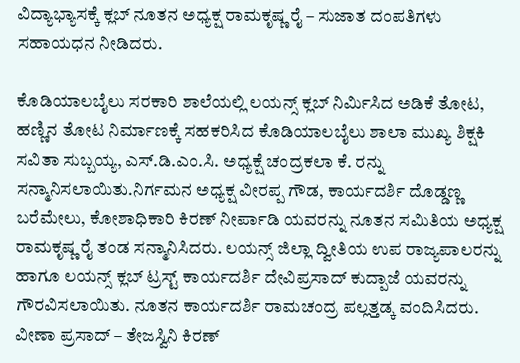ವಿದ್ಯಾಭ್ಯಾಸಕ್ಕೆ ಕ್ಲಬ್ ನೂತನ ಅಧ್ಯಕ್ಷ ರಾಮಕೃಷ್ಣ ರೈ – ಸುಜಾತ ದಂಪತಿಗಳು ಸಹಾಯಧನ ನೀಡಿದರು.

ಕೊಡಿಯಾಲಬೈಲು ಸರಕಾರಿ ಶಾಲೆಯಲ್ಲಿ ಲಯನ್ಸ್ ಕ್ಲಬ್ ನಿರ್ಮಿಸಿದ ಅಡಿಕೆ ತೋಟ, ಹಣ್ಣಿನ ತೋಟ ನಿರ್ಮಾಣಕ್ಕೆ ಸಹಕರಿಸಿದ ಕೊಡಿಯಾಲಬೈಲು ಶಾಲಾ ಮುಖ್ಯ ಶಿಕ್ಷಕಿ ಸವಿತಾ ಸುಬ್ಬಯ್ಯ, ಎಸ್.ಡಿ.ಎಂ.ಸಿ. ಅಧ್ಯಕ್ಷೆ ಚಂದ್ರಕಲಾ ಕೆ. ರನ್ನು ಸನ್ಮಾನಿಸಲಾಯಿತು.ನಿರ್ಗಮನ ಅಧ್ಯಕ್ಷ ವೀರಪ್ಪ ಗೌಡ, ಕಾರ್ಯದರ್ಶಿ ದೊಡ್ಡಣ್ಣ ಬರೆಮೇಲು, ಕೋಶಾಧಿಕಾರಿ ಕಿರಣ್ ನೀರ್ಪಾಡಿ ಯವರನ್ನು ನೂತನ ಸಮಿತಿಯ ಅಧ್ಯಕ್ಷ ರಾಮಕೃಷ್ಣ ರೈ ತಂಡ ಸನ್ಮಾನಿಸಿದರು. ಲಯನ್ಸ್ ಜಿಲ್ಲಾ ದ್ವೀತಿಯ ಉಪ ರಾಜ್ಯಪಾಲರನ್ನು ಹಾಗೂ ಲಯನ್ಸ್ ಕ್ಲಬ್ ಟ್ರಸ್ಟ್ ಕಾರ್ಯದರ್ಶಿ ದೇವಿಪ್ರಸಾದ್ ಕುದ್ಪಾಜೆ ಯವರನ್ನು ಗೌರವಿಸಲಾಯಿತು. ನೂತನ ಕಾರ್ಯದರ್ಶಿ ರಾಮಚಂದ್ರ ಪಲ್ಲತ್ತಡ್ಕ ವಂದಿಸಿದರು. ವೀಣಾ ಪ್ರಸಾದ್ – ತೇಜಸ್ವಿನಿ ಕಿರಣ್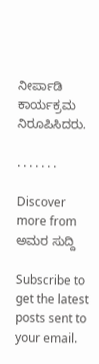ನೀರ್ಪಾಡಿ ಕಾರ್ಯಕ್ರಮ ನಿರೂಪಿಸಿದರು.

. . . . . . .

Discover more from ಅಮರ ಸುದ್ದಿ

Subscribe to get the latest posts sent to your email.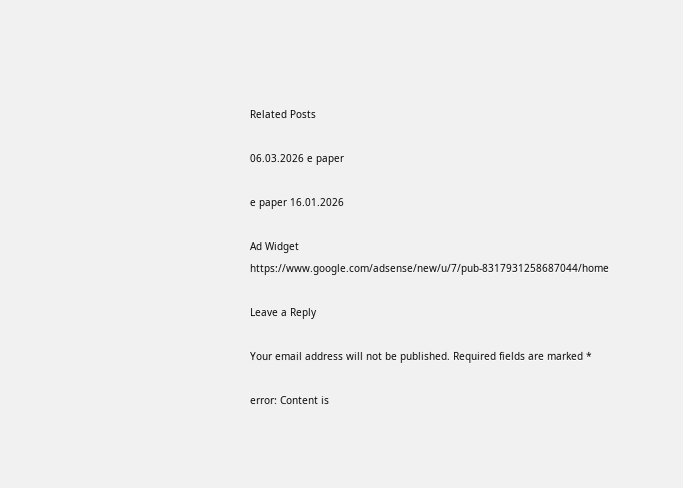Related Posts

06.03.2026 e paper

e paper 16.01.2026

Ad Widget
https://www.google.com/adsense/new/u/7/pub-8317931258687044/home

Leave a Reply

Your email address will not be published. Required fields are marked *

error: Content is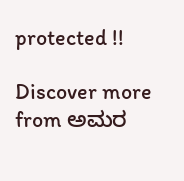protected !!

Discover more from ಅಮರ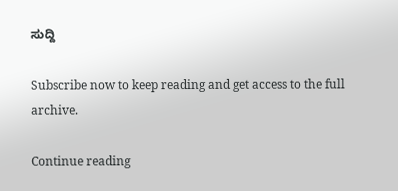ಸುದ್ದಿ

Subscribe now to keep reading and get access to the full archive.

Continue reading